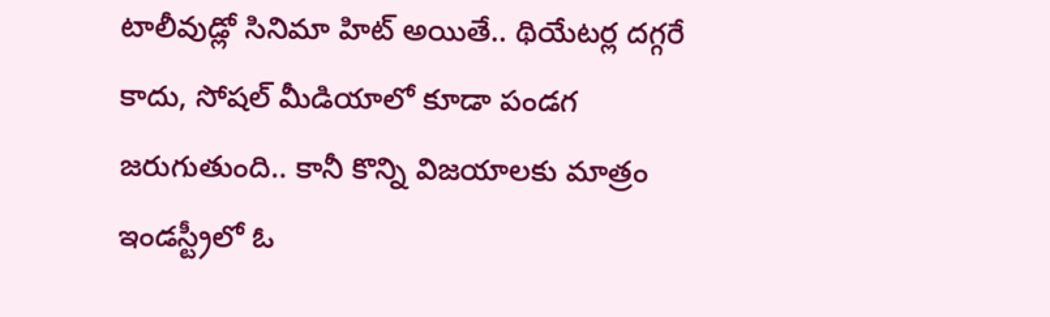టాలీవుడ్లో సినిమా హిట్ అయితే.. థియేటర్ల దగ్గరే కాదు, సోషల్ మీడియాలో కూడా పండగ జరుగుతుంది.. కానీ కొన్ని విజయాలకు మాత్రం ఇండస్ట్రీలో ఓ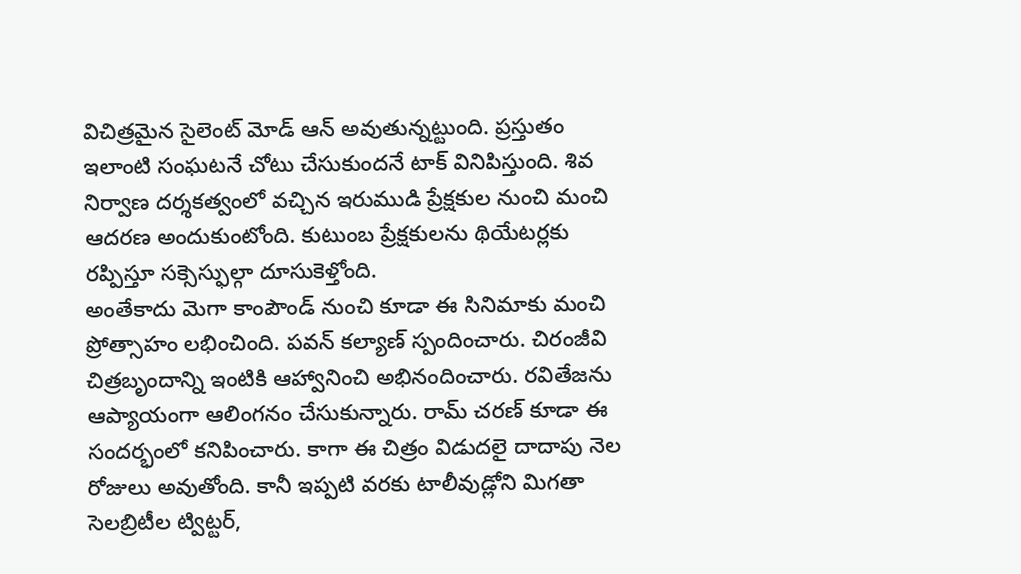విచిత్రమైన సైలెంట్ మోడ్ ఆన్ అవుతున్నట్టుంది. ప్రస్తుతం ఇలాంటి సంఘటనే చోటు చేసుకుందనే టాక్ వినిపిస్తుంది. శివ నిర్వాణ దర్శకత్వంలో వచ్చిన ఇరుముడి ప్రేక్షకుల నుంచి మంచి ఆదరణ అందుకుంటోంది. కుటుంబ ప్రేక్షకులను థియేటర్లకు రప్పిస్తూ సక్సెస్ఫుల్గా దూసుకెళ్తోంది.
అంతేకాదు మెగా కాంపౌండ్ నుంచి కూడా ఈ సినిమాకు మంచి ప్రోత్సాహం లభించింది. పవన్ కల్యాణ్ స్పందించారు. చిరంజీవి చిత్రబృందాన్ని ఇంటికి ఆహ్వానించి అభినందించారు. రవితేజను ఆప్యాయంగా ఆలింగనం చేసుకున్నారు. రామ్ చరణ్ కూడా ఈ సందర్భంలో కనిపించారు. కాగా ఈ చిత్రం విడుదలై దాదాపు నెల రోజులు అవుతోంది. కానీ ఇప్పటి వరకు టాలీవుడ్లోని మిగతా సెలబ్రిటీల ట్విట్టర్,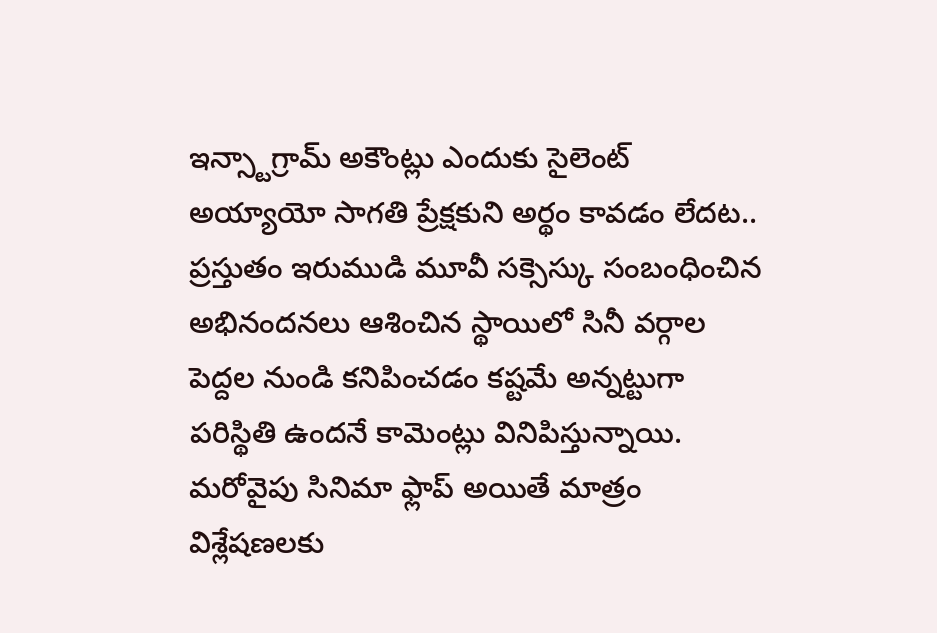ఇన్స్టాగ్రామ్ అకౌంట్లు ఎందుకు సైలెంట్ అయ్యాయో సాగతి ప్రేక్షకుని అర్థం కావడం లేదట..
ప్రస్తుతం ఇరుముడి మూవీ సక్సెస్కు సంబంధించిన అభినందనలు ఆశించిన స్థాయిలో సినీ వర్గాల పెద్దల నుండి కనిపించడం కష్టమే అన్నట్టుగా పరిస్థితి ఉందనే కామెంట్లు వినిపిస్తున్నాయి. మరోవైపు సినిమా ఫ్లాప్ అయితే మాత్రం విశ్లేషణలకు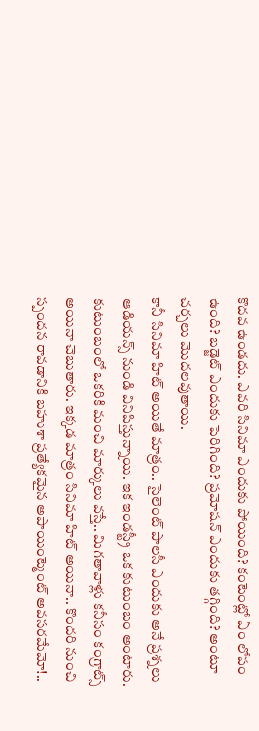కొదవ ఉండదు. ఎవరి సినిమా ఎందుకు పోయింది? కంటెంట్లో ఏం లోపం ఉంది? బడ్జెట్ ఎందుకు పెరిగింది? ప్రమోషన్ ఎందుకు తగ్గింది? అంటూ చర్చలు మొదలవుతాయి.
కానీ సినిమా హిట్ అయితే మాత్రం.. సైలెంట్ పాలసీ ఎందుకు అనే ప్రశ్నలు ఆడియన్స్ నుండి వినిపిస్తున్నాయి. ఇక ఇండస్ట్రీ ఒక కుటుంబం అంటారు. కుటుంబంలో ఒకరికి మంచి మార్కులు వస్తే.. మిగతావాళ్లు కనీసం కంగ్రాట్స్ అయినా చెబుతారు. ఇక్కడ మాత్రం సినిమా హిట్ అయినా.. కొందరి నుంచి స్పందన రావడానికి బహుశా ప్రత్యేకమైన అపాయింట్మెంట్ అవసరమేమో!..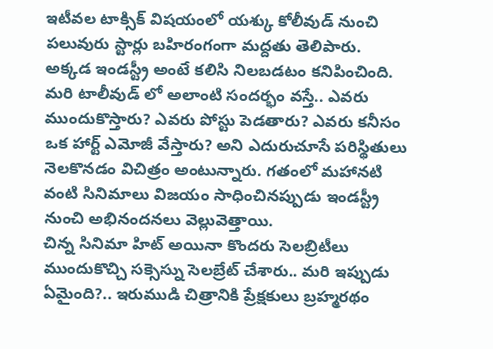ఇటీవల టాక్సిక్ విషయంలో యశ్కు కోలీవుడ్ నుంచి పలువురు స్టార్లు బహిరంగంగా మద్దతు తెలిపారు. అక్కడ ఇండస్ట్రీ అంటే కలిసి నిలబడటం కనిపించింది. మరి టాలీవుడ్ లో అలాంటి సందర్భం వస్తే.. ఎవరు ముందుకొస్తారు? ఎవరు పోస్టు పెడతారు? ఎవరు కనీసం ఒక హార్ట్ ఎమోజీ వేస్తారు? అని ఎదురుచూసే పరిస్థితులు నెలకొనడం విచిత్రం అంటున్నారు. గతంలో మహానటి వంటి సినిమాలు విజయం సాధించినప్పుడు ఇండస్ట్రీ నుంచి అభినందనలు వెల్లువెత్తాయి.
చిన్న సినిమా హిట్ అయినా కొందరు సెలబ్రిటీలు ముందుకొచ్చి సక్సెస్ను సెలబ్రేట్ చేశారు.. మరి ఇప్పుడు ఏమైంది?.. ఇరుముడి చిత్రానికి ప్రేక్షకులు బ్రహ్మరథం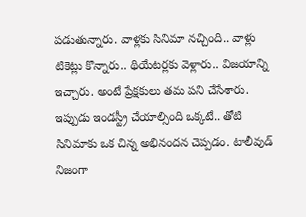పడుతున్నారు. వాళ్లకు సినిమా నచ్చింది.. వాళ్లు టికెట్లు కొన్నారు.. థియేటర్లకు వెళ్లారు.. విజయాన్ని ఇచ్చారు. అంటే ప్రేక్షకులు తమ పని చేసేశారు.
ఇప్పుడు ఇండస్ట్రీ చేయాల్సింది ఒక్కటే.. తోటి సినిమాకు ఒక చిన్న అభినందన చెప్పడం. టాలీవుడ్ నిజంగా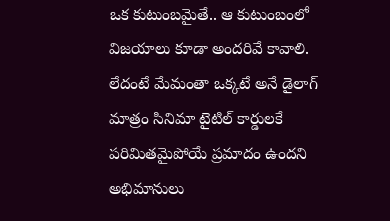ఒక కుటుంబమైతే.. ఆ కుటుంబంలో విజయాలు కూడా అందరివే కావాలి. లేదంటే మేమంతా ఒక్కటే అనే డైలాగ్ మాత్రం సినిమా టైటిల్ కార్డులకే పరిమితమైపోయే ప్రమాదం ఉందని అభిమానులు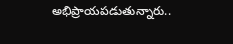అభిప్రాయపడుతున్నారు..